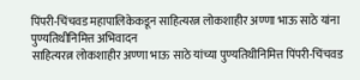पिंपरी-चिंचवड महापालिकेकडून साहित्यरत्न लोकशाहीर अण्णा भाऊ साठे यांना पुण्यतिथीनिमित्त अभिवादन
साहित्यरत्न लोकशाहीर अण्णा भाऊ साठे यांच्या पुण्यतिथीनिमित्त पिंपरी-चिंचवड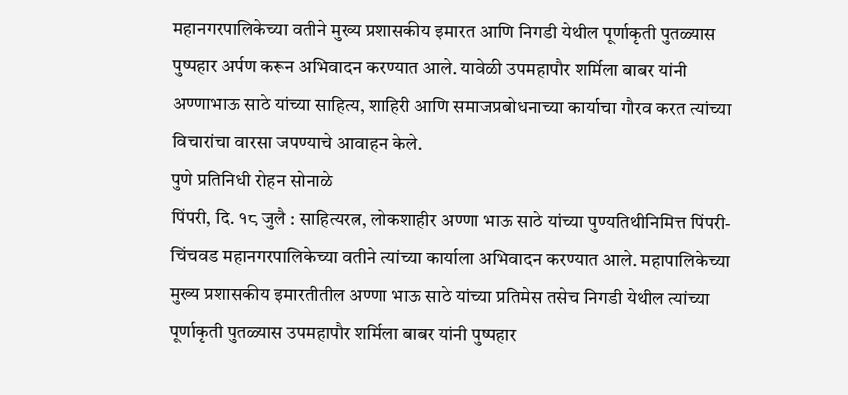महानगरपालिकेच्या वतीने मुख्य प्रशासकीय इमारत आणि निगडी येथील पूर्णाकृती पुतळ्यास पुष्पहार अर्पण करून अभिवादन करण्यात आले. यावेळी उपमहापौर शर्मिला बाबर यांनी अण्णाभाऊ साठे यांच्या साहित्य, शाहिरी आणि समाजप्रबोधनाच्या कार्याचा गौरव करत त्यांच्या विचारांचा वारसा जपण्याचे आवाहन केले.
पुणे प्रतिनिधी रोहन सोनाळे
पिंपरी, दि. १८ जुलै : साहित्यरत्न, लोकशाहीर अण्णा भाऊ साठे यांच्या पुण्यतिथीनिमित्त पिंपरी-चिंचवड महानगरपालिकेच्या वतीने त्यांच्या कार्याला अभिवादन करण्यात आले. महापालिकेच्या मुख्य प्रशासकीय इमारतीतील अण्णा भाऊ साठे यांच्या प्रतिमेस तसेच निगडी येथील त्यांच्या पूर्णाकृती पुतळ्यास उपमहापौर शर्मिला बाबर यांनी पुष्पहार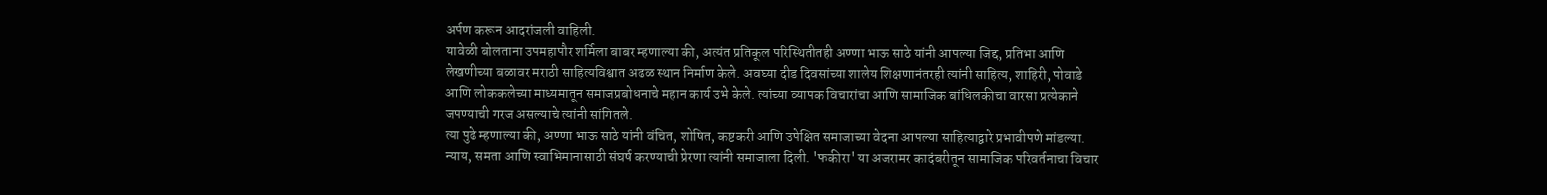अर्पण करून आदरांजली वाहिली.
यावेळी बोलताना उपमहापौर शर्मिला बाबर म्हणाल्या की, अत्यंत प्रतिकूल परिस्थितीतही अण्णा भाऊ साठे यांनी आपल्या जिद्द, प्रतिभा आणि लेखणीच्या बळावर मराठी साहित्यविश्वात अढळ स्थान निर्माण केले. अवघ्या दीड दिवसांच्या शालेय शिक्षणानंतरही त्यांनी साहित्य, शाहिरी, पोवाडे आणि लोककलेच्या माध्यमातून समाजप्रबोधनाचे महान कार्य उभे केले. त्यांच्या व्यापक विचारांचा आणि सामाजिक बांधिलकीचा वारसा प्रत्येकाने जपण्याची गरज असल्याचे त्यांनी सांगितले.
त्या पुढे म्हणाल्या की, अण्णा भाऊ साठे यांनी वंचित, शोषित, कष्टकरी आणि उपेक्षित समाजाच्या वेदना आपल्या साहित्याद्वारे प्रभावीपणे मांडल्या. न्याय, समता आणि स्वाभिमानासाठी संघर्ष करण्याची प्रेरणा त्यांनी समाजाला दिली. 'फकीरा' या अजरामर कादंबरीतून सामाजिक परिवर्तनाचा विचार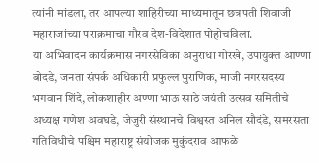त्यांनी मांडला, तर आपल्या शाहिरीच्या माध्यमातून छत्रपती शिवाजी महाराजांच्या पराक्रमाचा गौरव देश-विदेशात पोहोचविला.
या अभिवादन कार्यक्रमास नगरसेविका अनुराधा गोरखे, उपायुक्त आण्णा बोदडे, जनता संपर्क अधिकारी प्रफुल्ल पुराणिक, माजी नगरसदस्य भगवान शिंदे, लोकशाहीर अण्णा भाऊ साठे जयंती उत्सव समितीचे अध्यक्ष गणेश अवघडे, जेजुरी संस्थानचे विश्वस्त अनिल सौदंडे, समरसता गतिविधीचे पश्चिम महाराष्ट्र संयोजक मुकुंदराव आफळे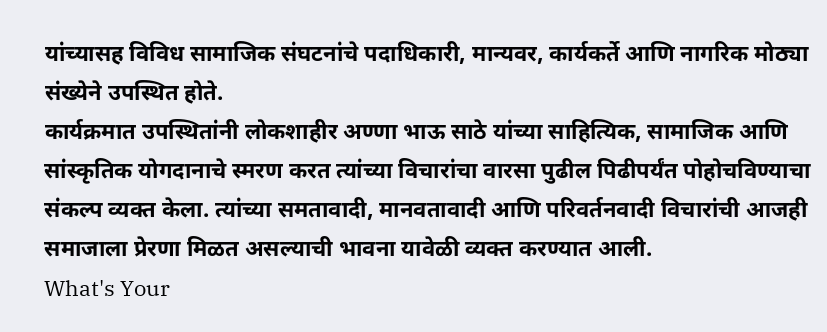यांच्यासह विविध सामाजिक संघटनांचे पदाधिकारी, मान्यवर, कार्यकर्ते आणि नागरिक मोठ्या संख्येने उपस्थित होते.
कार्यक्रमात उपस्थितांनी लोकशाहीर अण्णा भाऊ साठे यांच्या साहित्यिक, सामाजिक आणि सांस्कृतिक योगदानाचे स्मरण करत त्यांच्या विचारांचा वारसा पुढील पिढीपर्यंत पोहोचविण्याचा संकल्प व्यक्त केला. त्यांच्या समतावादी, मानवतावादी आणि परिवर्तनवादी विचारांची आजही समाजाला प्रेरणा मिळत असल्याची भावना यावेळी व्यक्त करण्यात आली.
What's Your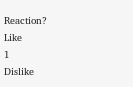Reaction?
Like
1
Dislike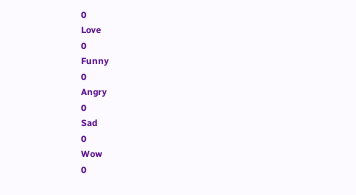0
Love
0
Funny
0
Angry
0
Sad
0
Wow
0